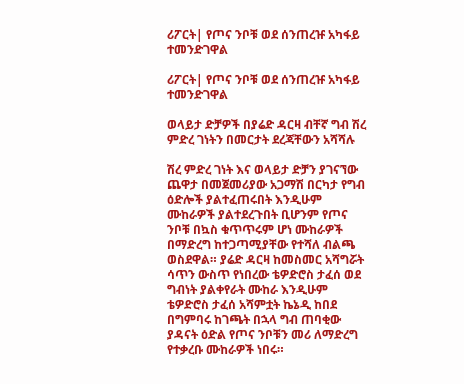ሪፖርት| የጦና ንቦቹ ወደ ሰንጠረዡ አካፋይ ተመንድገዋል

ሪፖርት| የጦና ንቦቹ ወደ ሰንጠረዡ አካፋይ ተመንድገዋል

ወላይታ ድቻዎች በያሬድ ዳርዛ ብቸኛ ግብ ሽረ ምድረ ገነትን በመርታት ደረጃቸውን አሻሻሉ

ሽረ ምድረ ገነት እና ወላይታ ድቻን ያገናኘው ጨዋታ በመጀመሪያው አጋማሽ በርካታ የግብ ዕድሎች ያልተፈጠሩበት እንዲሁም ሙከራዎች ያልተደረጉበት ቢሆንም የጦና ንቦቹ በኳስ ቁጥጥሩም ሆነ ሙከራዎች በማድረግ ከተጋጣሚያቸው የተሻለ ብልጫ ወስደዋል። ያሬድ ዳርዛ ከመስመር አሻግሯት ሳጥን ውስጥ የነበረው ቴዎድሮስ ታፈሰ ወደ ግብነት ያልቀየራት ሙከራ እንዲሁም ቴዎድሮስ ታፈሰ አሻምቷት ኬኔዲ ከበደ በግምባሩ ከገጫት በኋላ ግብ ጠባቂው ያዳናት ዕድል የጦና ንቦቹን መሪ ለማድረግ የተቃረቡ ሙከራዎች ነበሩ።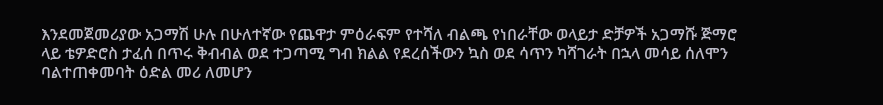እንደመጀመሪያው አጋማሽ ሁሉ በሁለተኛው የጨዋታ ምዕራፍም የተሻለ ብልጫ የነበራቸው ወላይታ ድቻዎች አጋማሹ ጅማሮ ላይ ቴዎድሮስ ታፈሰ በጥሩ ቅብብል ወደ ተጋጣሚ ግብ ክልል የደረሰችውን ኳስ ወደ ሳጥን ካሻገራት በኋላ መሳይ ሰለሞን ባልተጠቀመባት ዕድል መሪ ለመሆን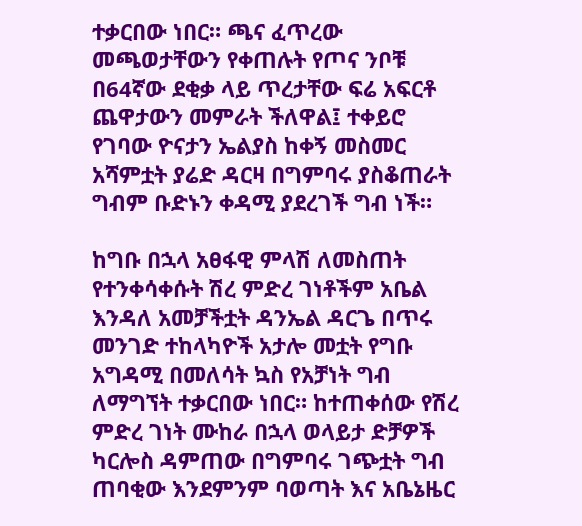ተቃርበው ነበር። ጫና ፈጥረው መጫወታቸውን የቀጠሉት የጦና ንቦቹ በ64ኛው ደቂቃ ላይ ጥረታቸው ፍሬ አፍርቶ ጨዋታውን መምራት ችለዋል፤ ተቀይሮ የገባው ዮናታን ኤልያስ ከቀኝ መስመር አሻምቷት ያሬድ ዳርዛ በግምባሩ ያስቆጠራት ግብም ቡድኑን ቀዳሚ ያደረገች ግብ ነች።

ከግቡ በኋላ አፀፋዊ ምላሽ ለመስጠት የተንቀሳቀሱት ሽረ ምድረ ገነቶችም አቤል እንዳለ አመቻችቷት ዳንኤል ዳርጌ በጥሩ መንገድ ተከላካዮች አታሎ መቷት የግቡ አግዳሚ በመለሳት ኳስ የአቻነት ግብ ለማግኘት ተቃርበው ነበር። ከተጠቀሰው የሽረ ምድረ ገነት ሙከራ በኋላ ወላይታ ድቻዎች ካርሎስ ዳምጠው በግምባሩ ገጭቷት ግብ ጠባቂው እንደምንም ባወጣት እና አቤኔዜር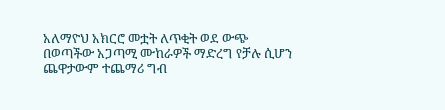አለማዮህ አክርሮ መቷት ለጥቂት ወደ ውጭ በወጣችው አጋጣሚ ሙከራዎች ማድረግ የቻሉ ሲሆን ጨዋታውም ተጨማሪ ግብ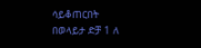ሳይቆጠርበት በወላይታ ድቻ 1 ለ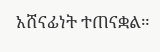አሸናፊነት ተጠናቋል።